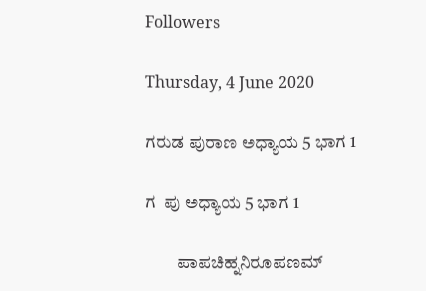Followers

Thursday, 4 June 2020

ಗರುಡ ಪುರಾಣ ಅಧ್ಯಾಯ 5 ಭಾಗ 1

ಗ  ಪು ಅಧ್ಯಾಯ 5 ಭಾಗ 1

         ಪಾಪಚಿಹ್ನನಿರೂಪಣಮ್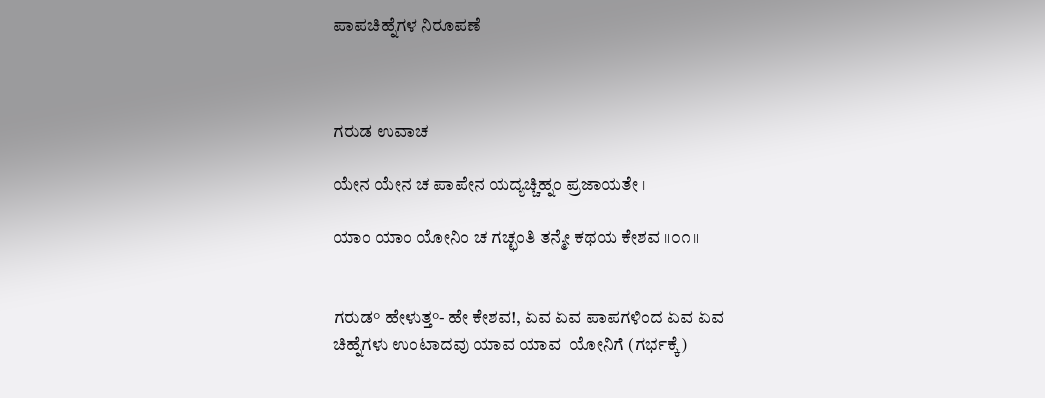ಪಾಪಚಿಹ್ನೆಗಳ ನಿರೂಪಣೆ



ಗರುಡ ಉವಾಚ

ಯೇನ ಯೇನ ಚ ಪಾಪೇನ ಯದ್ಯಚ್ಚಿಹ್ನಂ ಪ್ರಜಾಯತೇ ।

ಯಾಂ ಯಾಂ ಯೋನಿಂ ಚ ಗಚ್ಛಂತಿ ತನ್ಮೇ ಕಥಯ ಕೇಶವ ॥೦೧॥


ಗರುಡ° ಹೇಳುತ್ತ°- ಹೇ ಕೇಶವ!, ಏವ ಏವ ಪಾಪಗಳಿಂದ ಏವ ಏವ ಚಿಹ್ನೆಗಳು ಉಂಟಾದವು ಯಾವ ಯಾವ  ಯೋನಿಗೆ (ಗರ್ಭಕ್ಕೆ)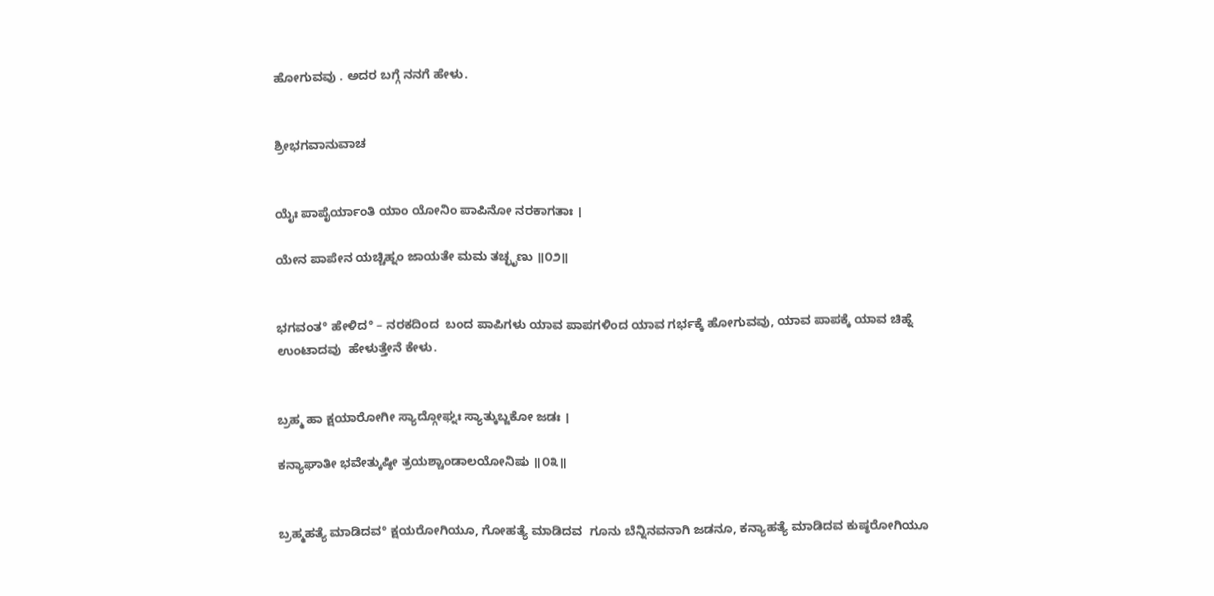ಹೋಗುವವು . ಅದರ ಬಗ್ಗೆ ನನಗೆ ಹೇಳು.


ಶ್ರೀಭಗವಾನುವಾಚ


ಯೈಃ ಪಾಪೈರ್ಯಾಂತಿ ಯಾಂ ಯೋನಿಂ ಪಾಪಿನೋ ನರಕಾಗತಾಃ ।

ಯೇನ ಪಾಪೇನ ಯಚ್ಚಿಹ್ನಂ ಜಾಯತೇ ಮಮ ತಚ್ಛೃಣು ॥೦೨॥


ಭಗವಂತ° ಹೇಳಿದ° – ನರಕದಿಂದ  ಬಂದ ಪಾಪಿಗಳು ಯಾವ ಪಾಪಗಳಿಂದ ಯಾವ ಗರ್ಭಕ್ಕೆ ಹೋಗುವವು, ಯಾವ ಪಾಪಕ್ಕೆ ಯಾವ ಚಿಹ್ನೆ ಉಂಟಾದವು  ಹೇಳುತ್ತೇನೆ ಕೇಳು.


ಬ್ರಹ್ಮ ಹಾ ಕ್ಷಯಾರೋಗೀ ಸ್ಯಾದ್ಗೋಘ್ನಃ ಸ್ಯಾತ್ಕುಬ್ಜಕೋ ಜಡಃ ।

ಕನ್ಯಾಘಾತೀ ಭವೇತ್ಕುಷ್ಠೀ ತ್ರಯಶ್ಚಾಂಡಾಲಯೋನಿಷು ॥೦೩॥


ಬ್ರಹ್ಮಹತ್ಯೆ ಮಾಡಿದವ° ಕ್ಷಯರೋಗಿಯೂ, ಗೋಹತ್ಯೆ ಮಾಡಿದವ  ಗೂನು ಬೆನ್ನಿನವನಾಗಿ ಜಡನೂ, ಕನ್ಯಾಹತ್ಯೆ ಮಾಡಿದವ ಕುಷ್ಠರೋಗಿಯೂ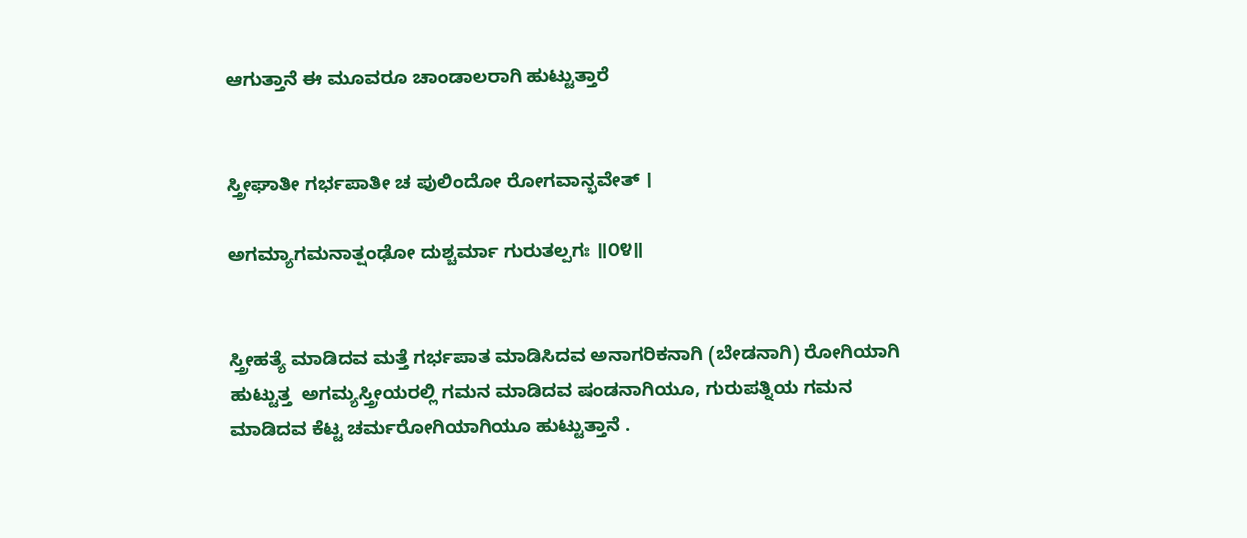ಆಗುತ್ತಾನೆ ಈ ಮೂವರೂ ಚಾಂಡಾಲರಾಗಿ ಹುಟ್ಟುತ್ತಾರೆ


ಸ್ತ್ರೀಘಾತೀ ಗರ್ಭಪಾತೀ ಚ ಪುಲಿಂದೋ ರೋಗವಾನ್ಭವೇತ್ ।

ಅಗಮ್ಯಾಗಮನಾತ್ಷಂಢೋ ದುಶ್ಚರ್ಮಾ ಗುರುತಲ್ಪಗಃ ॥೦೪॥


ಸ್ತ್ರೀಹತ್ಯೆ ಮಾಡಿದವ ಮತ್ತೆ ಗರ್ಭಪಾತ ಮಾಡಿಸಿದವ ಅನಾಗರಿಕನಾಗಿ (ಬೇಡನಾಗಿ) ರೋಗಿಯಾಗಿ ಹುಟ್ಟುತ್ತ  ಅಗಮ್ಯಸ್ತ್ರೀಯರಲ್ಲಿ ಗಮನ ಮಾಡಿದವ ಷಂಡನಾಗಿಯೂ, ಗುರುಪತ್ನಿಯ ಗಮನ ಮಾಡಿದವ ಕೆಟ್ಟ ಚರ್ಮರೋಗಿಯಾಗಿಯೂ ಹುಟ್ಟುತ್ತಾನೆ .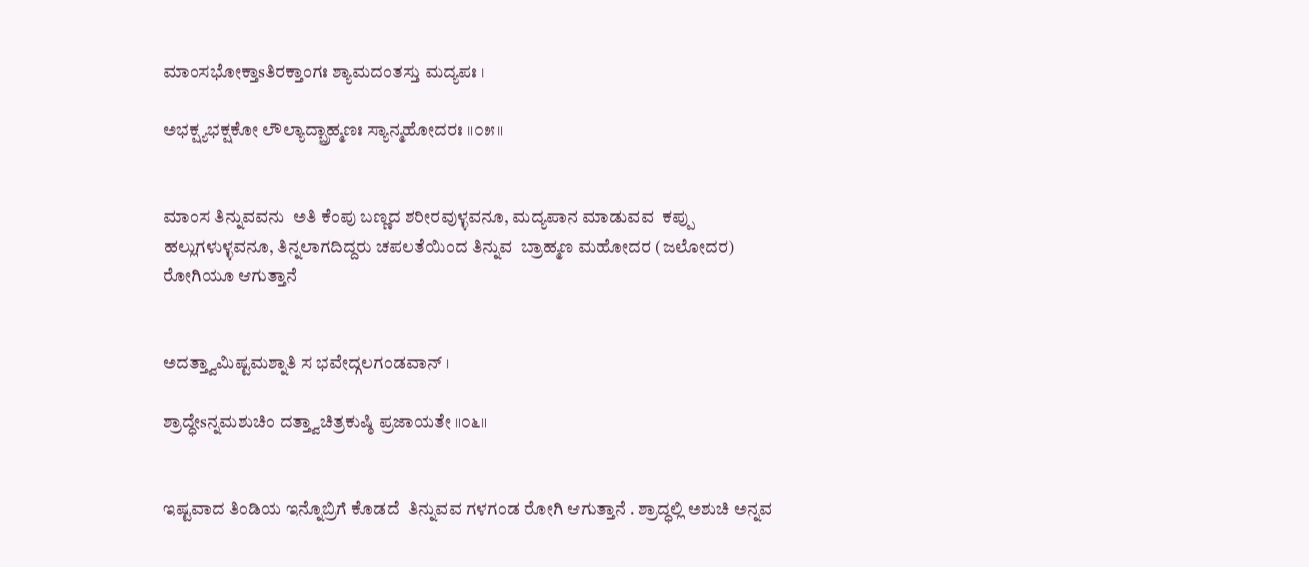ಮಾಂಸಭೋಕ್ತಾsತಿರಕ್ತಾಂಗಃ ಶ್ಯಾಮದಂತಸ್ತು ಮದ್ಯಪಃ ।

ಅಭಕ್ಷ್ಯಭಕ್ಷಕೋ ಲೌಲ್ಯಾದ್ಬ್ರಾಹ್ಮಣಃ ಸ್ಯಾನ್ಮಹೋದರಃ ॥೦೫॥


ಮಾಂಸ ತಿನ್ನುವವನು  ಅತಿ ಕೆಂಪು ಬಣ್ಣದ ಶರೀರವುಳ್ಳವನೂ, ಮದ್ಯಪಾನ ಮಾಡುವವ  ಕಪ್ಪು ಹಲ್ಲುಗಳುಳ್ಳವನೂ, ತಿನ್ನಲಾಗದಿದ್ದರು ಚಪಲತೆಯಿಂದ ತಿನ್ನುವ  ಬ್ರಾಹ್ಮಣ ಮಹೋದರ (ಜಲೋದರ) ರೋಗಿಯೂ ಆಗುತ್ತಾನೆ


ಅದತ್ತ್ವಾಮಿಷ್ಟಮಶ್ನಾತಿ ಸ ಭವೇದ್ಗಲಗಂಡವಾನ್ ।

ಶ್ರಾದ್ಧೇsನ್ನಮಶುಚಿಂ ದತ್ತ್ವಾಚಿತ್ರಕುಷ್ಠಿ ಪ್ರಜಾಯತೇ ॥೦೬॥


ಇಷ್ಟವಾದ ತಿಂಡಿಯ ಇನ್ನೊಬ್ರಿಗೆ ಕೊಡದೆ  ತಿನ್ನುವವ ಗಳಗಂಡ ರೋಗಿ ಆಗುತ್ತಾನೆ . ಶ್ರಾದ್ಧಲ್ಲಿ ಅಶುಚಿ ಅನ್ನವ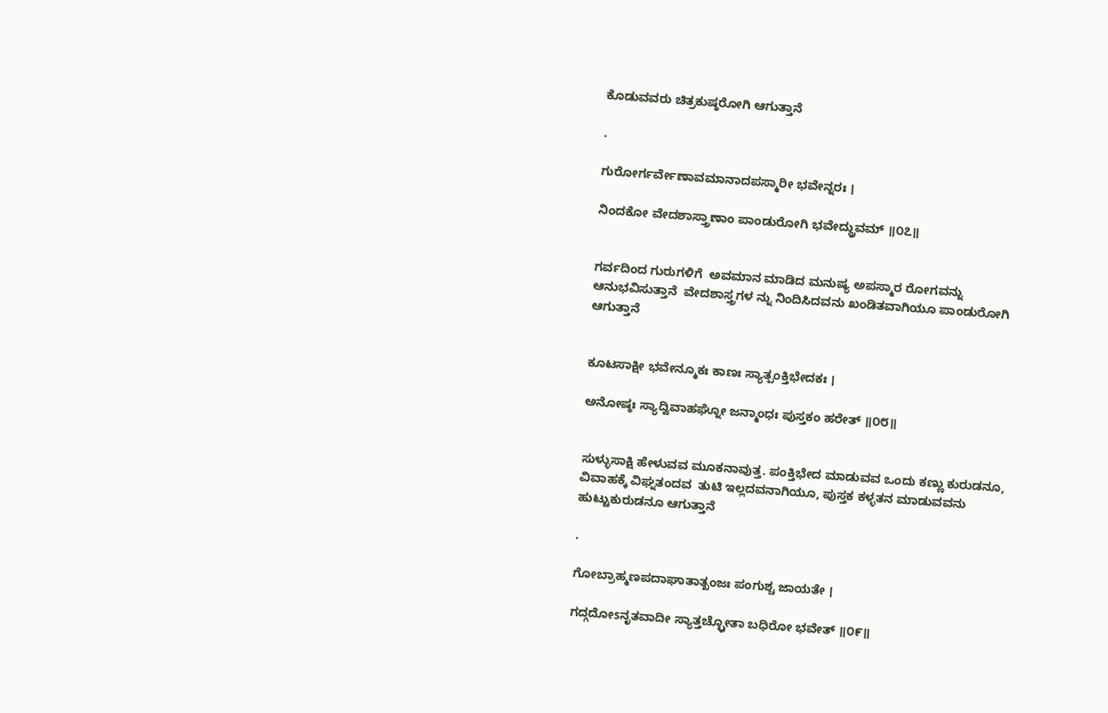ಕೊಡುವವರು ಚಿತ್ರಕುಷ್ಠರೋಗಿ ಆಗುತ್ತಾನೆ

.

ಗುರೋರ್ಗರ್ವೇಣಾವಮಾನಾದಪಸ್ಮಾರೀ ಭವೇನ್ನರಃ ।

ನಿಂದಕೋ ವೇದಶಾಸ್ತ್ರಾಣಾಂ ಪಾಂಡುರೋಗಿ ಭವೇದ್ಧ್ರುವಮ್ ॥೦೭॥


ಗರ್ವದಿಂದ ಗುರುಗಳಿಗೆ  ಅವಮಾನ ಮಾಡಿದ ಮನುಷ್ಯ ಅಪಸ್ಮಾರ ರೋಗವನ್ನು ಆನುಭವಿಸುತ್ತಾನೆ  ವೇದಶಾಸ್ತ್ರಗಳ ನ್ನು ನಿಂದಿಸಿದವನು ಖಂಡಿತವಾಗಿಯೂ ಪಾಂಡುರೋಗಿ ಆಗುತ್ತಾನೆ


ಕೂಟಸಾಕ್ಷೀ ಭವೇನ್ಮೂಕಃ ಕಾಣಃ ಸ್ಯಾತ್ಪಂಕ್ತಿಭೇದಕಃ ।

ಅನೋಷ್ಠಃ ಸ್ಯಾದ್ವಿವಾಹಘ್ನೋ ಜನ್ಮಾಂಧಃ ಪುಸ್ತಕಂ ಹರೇತ್ ॥೦೮॥


ಸುಳ್ಳುಸಾಕ್ಷಿ ಹೇಳುವವ ಮೂಕನಾವುತ್ತ. ಪಂಕ್ತಿಭೇದ ಮಾಡುವವ ಒಂದು ಕಣ್ಣು ಕುರುಡನೂ, ವಿವಾಹಕ್ಕೆ ವಿಘ್ನತಂದವ  ತುಟಿ ಇಲ್ಲದವನಾಗಿಯೂ, ಪುಸ್ತಕ ಕಳ್ಳತನ ಮಾಡುವವನು ಹುಟ್ಟುಕುರುಡನೂ ಆಗುತ್ತಾನೆ

.

ಗೋಬ್ರಾಹ್ಮಣಪದಾಘಾತಾತ್ಖಂಜಃ ಪಂಗುಶ್ಚ ಜಾಯತೇ ।

ಗದ್ಗದೋsನೃತವಾದೀ ಸ್ಯಾತ್ತಚ್ಛ್ರೋತಾ ಬಧಿರೋ ಭವೇತ್ ॥೦೯॥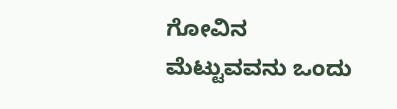ಗೋವಿನ ಮೆಟ್ಟುವವನು ಒಂದು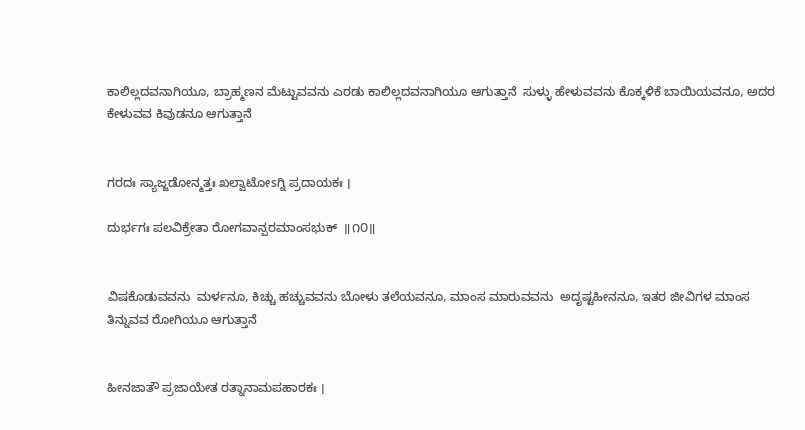ಕಾಲಿಲ್ಲದವನಾಗಿಯೂ, ಬ್ರಾಹ್ಮಣನ ಮೆಟ್ಟುವವನು ಎರಡು ಕಾಲಿಲ್ಲದವನಾಗಿಯೂ ಆಗುತ್ತಾನೆ  ಸುಳ್ಳು ಹೇಳುವವನು ಕೊಕ್ಕಳಿಕೆ ಬಾಯಿಯವನೂ, ಅದರ ಕೇಳುವವ ಕಿವುಡನೂ ಆಗುತ್ತಾನೆ


ಗರದಃ ಸ್ಯಾಜ್ಜಡೋನ್ಮತ್ತಃ ಖಲ್ವಾಟೋsಗ್ನಿ ಪ್ರದಾಯಕಃ ।

ದುರ್ಭಗಃ ಪಲವಿಕ್ರೇತಾ ರೋಗವಾನ್ಪರಮಾಂಸಭುಕ್  ॥೧೦॥


ವಿಷಕೊಡುವವನು  ಮರ್ಳನೂ, ಕಿಚ್ಚು ಹಚ್ಚುವವನು ಬೋಳು ತಲೆಯವನೂ, ಮಾಂಸ ಮಾರುವವನು  ಅದೃಷ್ಟಹೀನನೂ, ಇತರ ಜೀವಿಗಳ ಮಾಂಸ ತಿನ್ನುವವ ರೋಗಿಯೂ ಆಗುತ್ತಾನೆ


ಹೀನಜಾತೌ ಪ್ರಜಾಯೇತ ರತ್ನಾನಾಮಪಹಾರಕಃ ।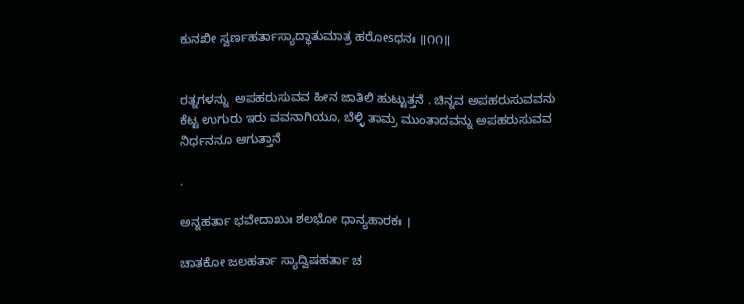ಕುನಖೀ ಸ್ವರ್ಣಹರ್ತಾಸ್ಯಾದ್ಧಾತುಮಾತ್ರ ಹರೋsಧನಃ ॥೧೧॥


ರತ್ನಗಳನ್ನು  ಅಪಹರುಸುವವ ಹೀನ ಜಾತಿಲಿ ಹುಟ್ಟುತ್ತನೆ . ಚಿನ್ನವ ಅಪಹರುಸುವವನು ಕೆಟ್ಟ ಉಗುರು ಇರು ವವನಾಗಿಯೂ, ಬೆಳ್ಳಿ ತಾಮ್ರ ಮುಂತಾದವನ್ನು ಅಪಹರುಸುವವ ನಿರ್ಧನನೂ ಆಗುತ್ತಾನೆ

.

ಅನ್ನಹರ್ತಾ ಭವೇದಾಖುಃ ಶಲಭೋ ಧಾನ್ಯಹಾರಕಃ ।

ಚಾತಕೋ ಜಲಹರ್ತಾ ಸ್ಯಾದ್ವಿಷಹರ್ತಾ ಚ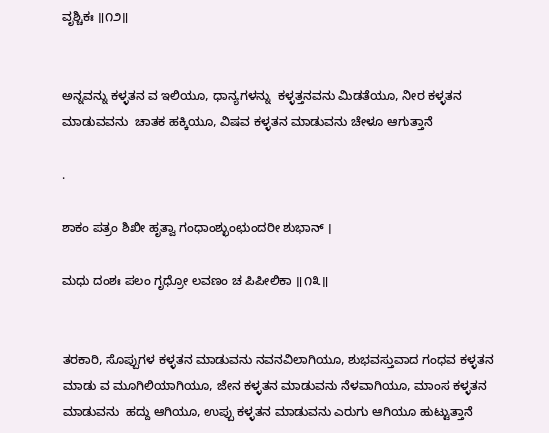ವೃಶ್ಚಿಕಃ ॥೧೨॥


ಅನ್ನವನ್ನು ಕಳ್ಳತನ ವ ಇಲಿಯೂ, ಧಾನ್ಯಗಳನ್ನು  ಕಳ್ಳತ್ತನವನು ಮಿಡತೆಯೂ, ನೀರ ಕಳ್ಳತನ ಮಾಡುವವನು  ಚಾತಕ ಹಕ್ಕಿಯೂ, ವಿಷವ ಕಳ್ಳತನ ಮಾಡುವನು ಚೇಳೂ ಆಗುತ್ತಾನೆ

.

ಶಾಕಂ ಪತ್ರಂ ಶಿಖೀ ಹೃತ್ವಾ ಗಂಧಾಂಶ್ಛುಂಛುಂದರೀ ಶುಭಾನ್ ।

ಮಧು ದಂಶಃ ಪಲಂ ಗೃಧ್ರೋ ಲವಣಂ ಚ ಪಿಪೀಲಿಕಾ ॥೧೩॥


ತರಕಾರಿ, ಸೊಪ್ಪುಗಳ ಕಳ್ಳತನ ಮಾಡುವನು ನವನವಿಲಾಗಿಯೂ, ಶುಭವಸ್ತುವಾದ ಗಂಧವ ಕಳ್ಳತನ ಮಾಡು ವ ಮೂಗಿಲಿಯಾಗಿಯೂ, ಜೇನ ಕಳ್ಳತನ ಮಾಡುವನು ನೆಳವಾಗಿಯೂ, ಮಾಂಸ ಕಳ್ಳತನ ಮಾಡುವನು  ಹದ್ದು ಆಗಿಯೂ, ಉಪ್ಪು ಕಳ್ಳತನ ಮಾಡುವನು ಎರುಗು ಆಗಿಯೂ ಹುಟ್ಟುತ್ತಾನೆ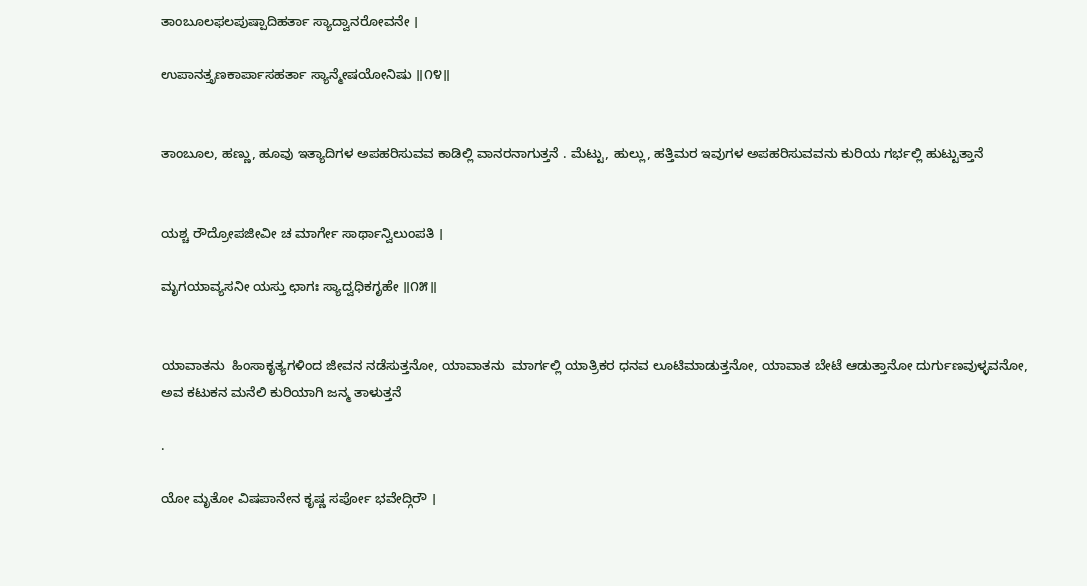ತಾಂಬೂಲಫಲಪುಷ್ಪಾದಿಹರ್ತಾ ಸ್ಯಾದ್ವಾನರೋವನೇ ।

ಉಪಾನತ್ತೃಣಕಾರ್ಪಾಸಹರ್ತಾ ಸ್ಯಾನ್ಮೇಷಯೋನಿಷು ॥೧೪॥


ತಾಂಬೂಲ, ಹಣ್ಣು, ಹೂವು ಇತ್ಯಾದಿಗಳ ಅಪಹರಿಸುವವ ಕಾಡಿಲ್ಲಿ ವಾನರನಾಗುತ್ತನೆ . ಮೆಟ್ಟು, ಹುಲ್ಲು, ಹತ್ತಿಮರ ಇವುಗಳ ಅಪಹರಿಸುವವನು ಕುರಿಯ ಗರ್ಭಲ್ಲಿ ಹುಟ್ಟುತ್ತಾನೆ


ಯಶ್ಚ ರೌದ್ರೋಪಜೀವೀ ಚ ಮಾರ್ಗೇ ಸಾರ್ಥಾನ್ವಿಲುಂಪತಿ ।

ಮೃಗಯಾವ್ಯಸನೀ ಯಸ್ತು ಛಾಗಃ ಸ್ಯಾದ್ವಧಿಕಗೃಹೇ ॥೧೫॥


ಯಾವಾತನು  ಹಿಂಸಾಕೃತ್ಯಗಳಿಂದ ಜೀವನ ನಡೆಸುತ್ತನೋ, ಯಾವಾತನು  ಮಾರ್ಗಲ್ಲಿ ಯಾತ್ರಿಕರ ಧನವ ಲೂಟಿಮಾಡುತ್ತನೋ, ಯಾವಾತ ಬೇಟೆ ಆಡುತ್ತಾನೋ ದುರ್ಗುಣವುಳ್ಳವನೋ, ಅವ ಕಟುಕನ ಮನೆಲಿ ಕುರಿಯಾಗಿ ಜನ್ಮ ತಾಳುತ್ತನೆ

.

ಯೋ ಮೃತೋ ವಿಷಪಾನೇನ ಕೃಷ್ಣ ಸರ್ಪೋ ಭವೇದ್ಗಿರೌ ।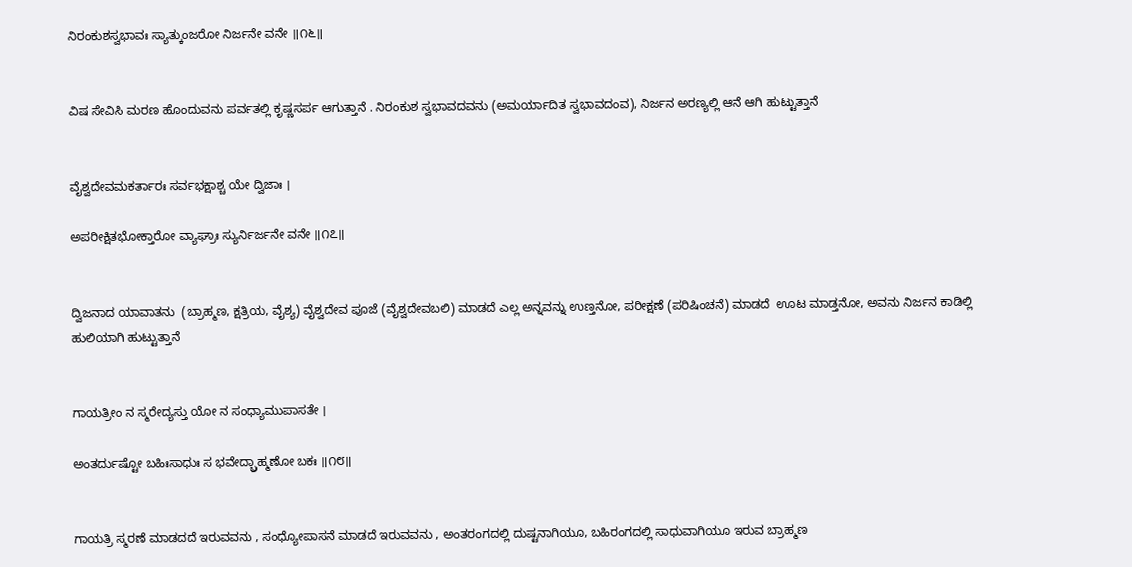ನಿರಂಕುಶಸ್ವಭಾವಃ ಸ್ಯಾತ್ಕುಂಜರೋ ನಿರ್ಜನೇ ವನೇ ॥೧೬॥


ವಿಷ ಸೇವಿಸಿ ಮರಣ ಹೊಂದುವನು ಪರ್ವತಲ್ಲಿ ಕೃಷ್ಣಸರ್ಪ ಆಗುತ್ತಾನೆ . ನಿರಂಕುಶ ಸ್ವಭಾವದವನು (ಅಮರ್ಯಾದಿತ ಸ್ವಭಾವದಂವ), ನಿರ್ಜನ ಅರಣ್ಯಲ್ಲಿ ಆನೆ ಆಗಿ ಹುಟ್ಟುತ್ತಾನೆ


ವೈಶ್ವದೇವಮಕರ್ತಾರಃ ಸರ್ವಭಕ್ಷಾಶ್ಚ ಯೇ ದ್ವಿಜಾಃ ।

ಅಪರೀಕ್ಷಿತಭೋಕ್ತಾರೋ ವ್ಯಾಘ್ರಾಃ ಸ್ಯುರ್ನಿರ್ಜನೇ ವನೇ ॥೧೭॥


ದ್ವಿಜನಾದ ಯಾವಾತನು  (ಬ್ರಾಹ್ಮಣ, ಕ್ಷತ್ರಿಯ, ವೈಶ್ಯ) ವೈಶ್ವದೇವ ಪೂಜೆ (ವೈಶ್ವದೇವಬಲಿ) ಮಾಡದೆ ಎಲ್ಲ ಅನ್ನವನ್ನು ಉಣ್ತನೋ, ಪರೀಕ್ಷಣೆ (ಪರಿಷಿಂಚನೆ) ಮಾಡದೆ  ಊಟ ಮಾಡ್ತನೋ, ಅವನು ನಿರ್ಜನ ಕಾಡಿಲ್ಲಿ ಹುಲಿಯಾಗಿ ಹುಟ್ಟುತ್ತಾನೆ


ಗಾಯತ್ರೀಂ ನ ಸ್ಮರೇದ್ಯಸ್ತು ಯೋ ನ ಸಂಧ್ಯಾಮುಪಾಸತೇ ।

ಅಂತರ್ದುಷ್ಟೋ ಬಹಿಃಸಾಧುಃ ಸ ಭವೇದ್ಬ್ರಾಹ್ಮಣೋ ಬಕಃ ॥೧೮॥


ಗಾಯತ್ರಿ ಸ್ಮರಣೆ ಮಾಡದದೆ ಇರುವವನು , ಸಂಧ್ಯೋಪಾಸನೆ ಮಾಡದೆ ಇರುವವನು , ಅಂತರಂಗದಲ್ಲಿ ದುಷ್ಟನಾಗಿಯೂ, ಬಹಿರಂಗದಲ್ಲಿ ಸಾಧುವಾಗಿಯೂ ಇರುವ ಬ್ರಾಹ್ಮಣ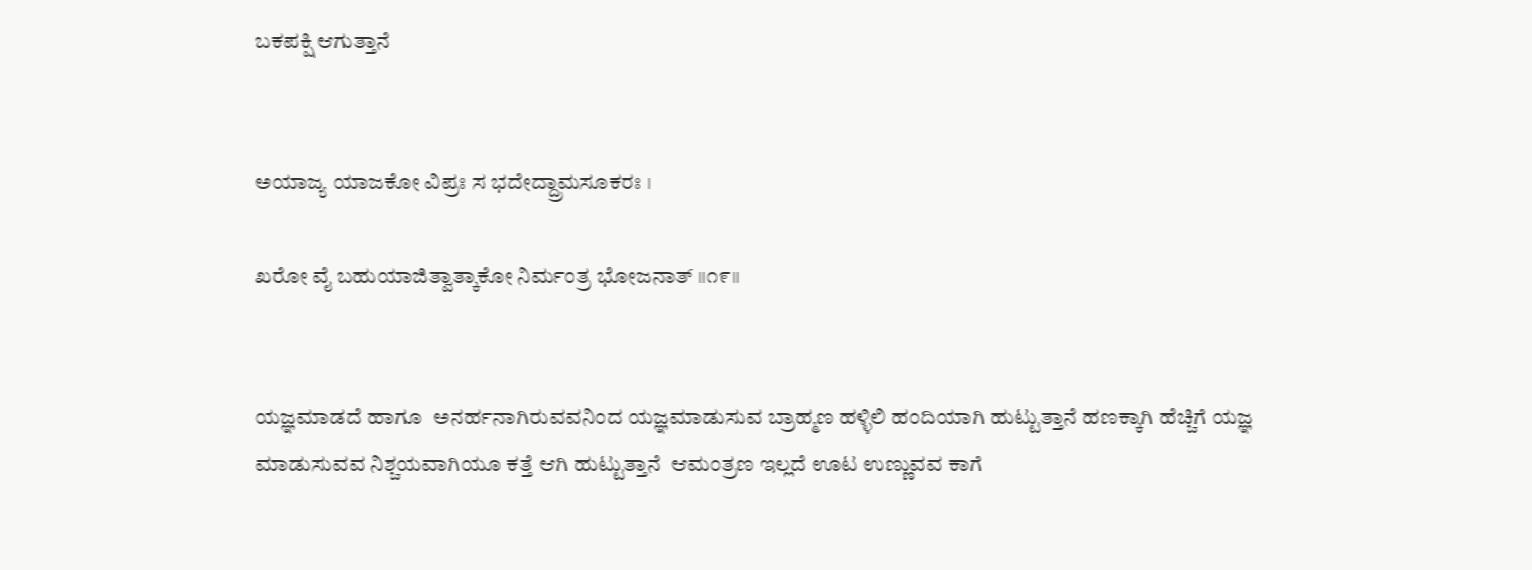ಬಕಪಕ್ಷಿ ಆಗುತ್ತಾನೆ


ಅಯಾಜ್ಯ ಯಾಜಕೋ ವಿಪ್ರಃ ಸ ಭದೇದ್ದ್ರಾಮಸೂಕರಃ ।

ಖರೋ ವೈ ಬಹುಯಾಜಿತ್ವಾತ್ಕಾಕೋ ನಿರ್ಮಂತ್ರ ಭೋಜನಾತ್ ॥೧೯॥


ಯಜ್ಞಮಾಡದೆ ಹಾಗೂ  ಅನರ್ಹನಾಗಿರುವವನಿಂದ ಯಜ್ಞಮಾಡುಸುವ ಬ್ರಾಹ್ಮಣ ಹಳ್ಳಿಲಿ ಹಂದಿಯಾಗಿ ಹುಟ್ಟುತ್ತಾನೆ ಹಣಕ್ಕಾಗಿ ಹೆಚ್ಚಿಗೆ ಯಜ್ಞ ಮಾಡುಸುವವ ನಿಶ್ಚಯವಾಗಿಯೂ ಕತ್ತೆ ಆಗಿ ಹುಟ್ಟುತ್ತಾನೆ  ಆಮಂತ್ರಣ ಇಲ್ಲದೆ ಊಟ ಉಣ್ಣುವವ ಕಾಗೆ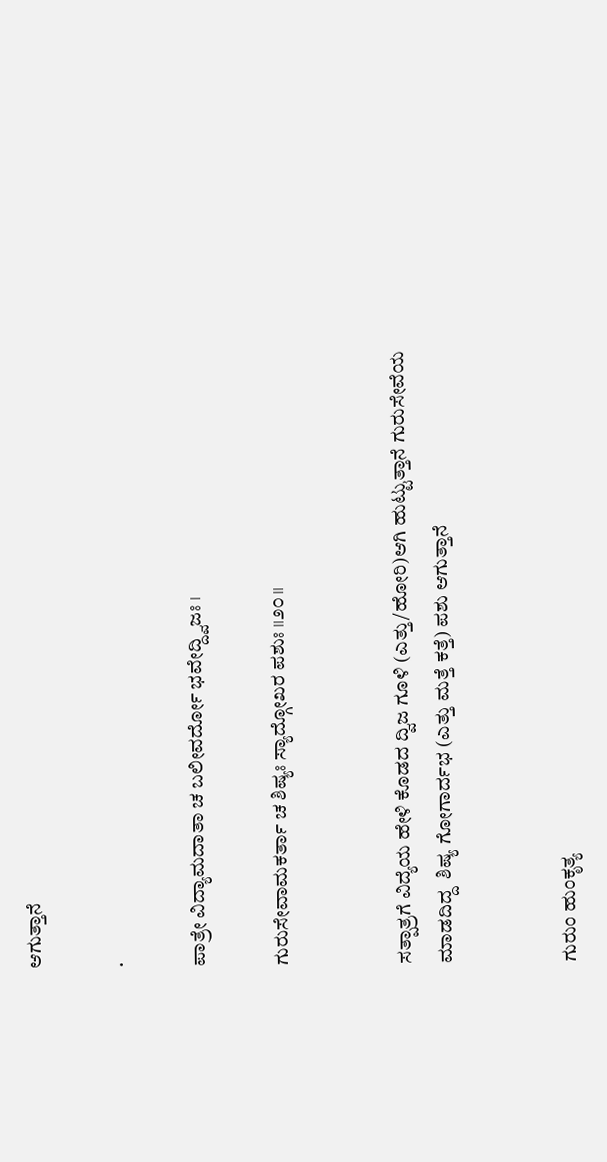ಆಗುತ್ತಾನೆ

.

ಪಾತ್ರೇ ವಿದ್ಯಾಮದಾತಾ ಚ ಬಲೀವರ್ದೋ ಭವೇದ್ದ್ವಿಜಃ ।

ಗುರುಸೇವಾಮಕರ್ತಾ ಚ ಶಿಷ್ಯಃ ಸ್ಯಾದ್ಗೋಖರ ಪಶುಃ ॥೨೦॥


ಸತ್ಪಾತ್ರಗೆ ವಿದ್ಯೆಯ ಹೇಳಿ ಕೊಡದ ದ್ವಿಜ ಗೂಳಿ (ಎತ್ತು/ಹೋರಿ)ಆಗಿ ಹುಟ್ಟುತ್ತಾನೆ ಗುರುಸೇವೆಯ ಮಾಡದಿದ್ದ  ಶಿಷ್ಯ ಗೋಗಾರ್ದಭ (ಎತ್ತು ಮತ್ತೆ ಕತ್ತೆ) ಪಶು ಆಗುತ್ತಾನೆ


ಗುರುಂ ಹುಂಕೃತ್ಯ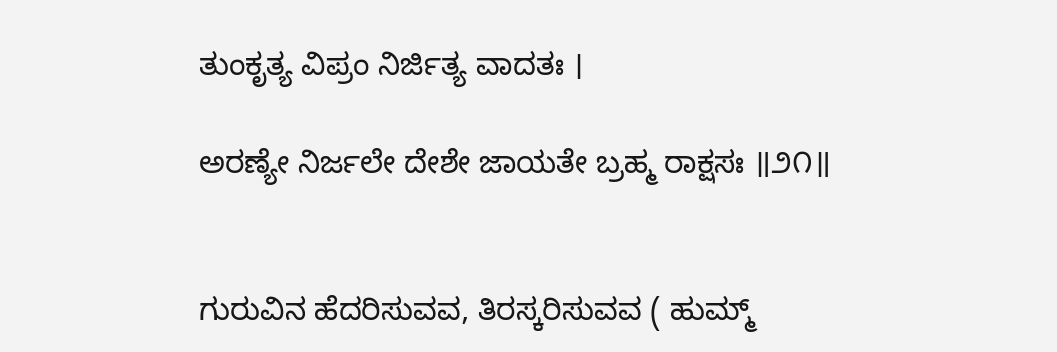ತುಂಕೃತ್ಯ ವಿಪ್ರಂ ನಿರ್ಜಿತ್ಯ ವಾದತಃ ।

ಅರಣ್ಯೇ ನಿರ್ಜಲೇ ದೇಶೇ ಜಾಯತೇ ಬ್ರಹ್ಮ ರಾಕ್ಷಸಃ ॥೨೧॥


ಗುರುವಿನ ಹೆದರಿಸುವವ, ತಿರಸ್ಕರಿಸುವವ ( ಹುಮ್ಮ್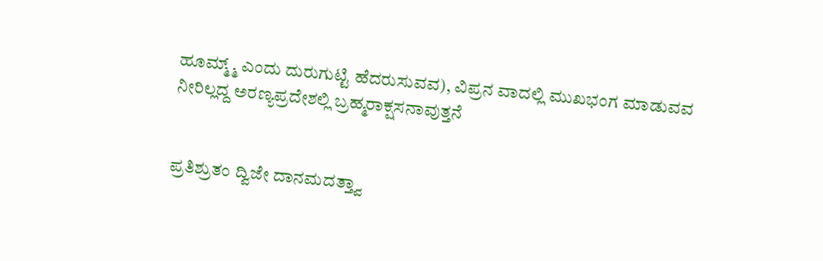ಹೂಮ್ಮ್ಮ್ ಎಂದು ದುರುಗುಟ್ಟಿ ಹೆದರುಸುವವ), ವಿಪ್ರನ ವಾದಲ್ಲಿ ಮುಖಭಂಗ ಮಾಡುವವ ನೀರಿಲ್ಲದ್ದ ಅರಣ್ಯಪ್ರದೇಶಲ್ಲಿ ಬ್ರಹ್ಮರಾಕ್ಷಸನಾವುತ್ತನೆ


ಪ್ರತಿಶ್ರುತಂ ದ್ವಿಜೇ ದಾನಮದತ್ತ್ವಾ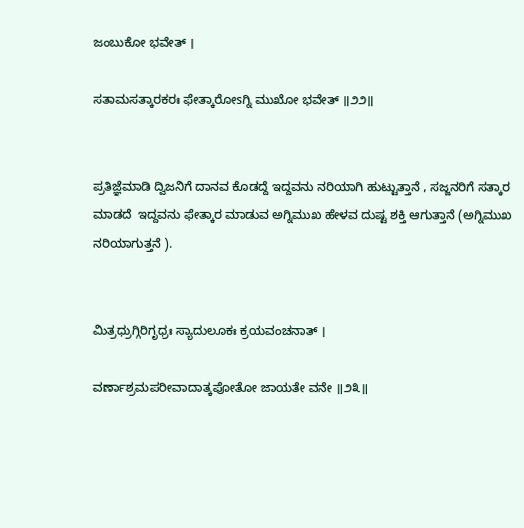ಜಂಬುಕೋ ಭವೇತ್ ।

ಸತಾಮಸತ್ಕಾರಕರಃ ಫೇತ್ಕಾರೋsಗ್ನಿ ಮುಖೋ ಭವೇತ್ ॥೨೨॥


ಪ್ರತಿಜ್ಞೆಮಾಡಿ ದ್ವಿಜನಿಗೆ ದಾನವ ಕೊಡದ್ದೆ ಇದ್ದವನು ನರಿಯಾಗಿ ಹುಟ್ಟುತ್ತಾನೆ , ಸಜ್ಜನರಿಗೆ ಸತ್ಕಾರ ಮಾಡದೆ  ಇದ್ದವನು ಫೇತ್ಕಾರ ಮಾಡುವ ಅಗ್ನಿಮುಖ ಹೇಳವ ದುಷ್ಟ ಶಕ್ತಿ ಆಗುತ್ತಾನೆ (ಅಗ್ನಿಮುಖ ನರಿಯಾಗುತ್ತನೆ ).


ಮಿತ್ರಧ್ರುಗ್ಗಿರಿಗೃಧ್ರಃ ಸ್ಯಾದುಲೂಕಃ ಕ್ರಯವಂಚನಾತ್ ।

ವರ್ಣಾಶ್ರಮಪರೀವಾದಾತ್ಕಪೋತೋ ಜಾಯತೇ ವನೇ ॥೨೩॥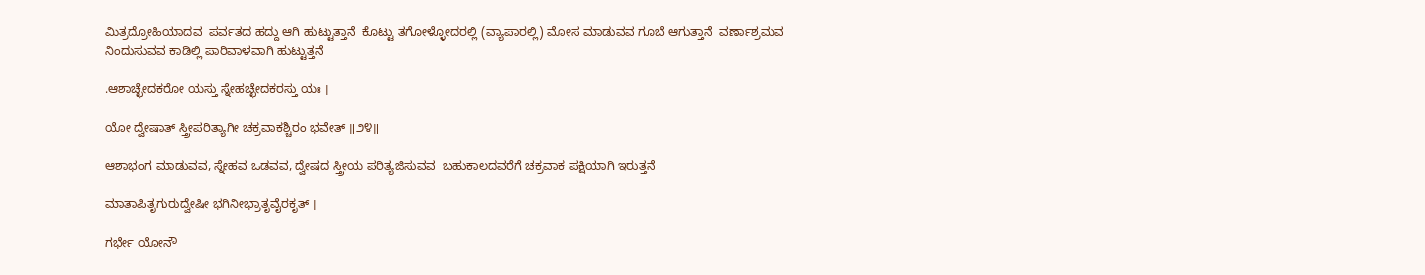ಮಿತ್ರದ್ರೋಹಿಯಾದವ  ಪರ್ವತದ ಹದ್ದು ಆಗಿ ಹುಟ್ಟುತ್ತಾನೆ  ಕೊಟ್ಟು ತಗೋಳ್ಳೋದರಲ್ಲಿ (ವ್ಯಾಪಾರಲ್ಲಿ) ಮೋಸ ಮಾಡುವವ ಗೂಬೆ ಆಗುತ್ತಾನೆ  ವರ್ಣಾಶ್ರಮವ ನಿಂದುಸುವವ ಕಾಡಿಲ್ಲಿ ಪಾರಿವಾಳವಾಗಿ ಹುಟ್ಟುತ್ತನೆ

.ಆಶಾಚ್ಛೇದಕರೋ ಯಸ್ತು ಸ್ನೇಹಚ್ಛೇದಕರಸ್ತು ಯಃ ।

ಯೋ ದ್ವೇಷಾತ್ ಸ್ತ್ರೀಪರಿತ್ಯಾಗೀ ಚಕ್ರವಾಕಶ್ಚಿರಂ ಭವೇತ್ ॥೨೪॥

ಆಶಾಭಂಗ ಮಾಡುವವ, ಸ್ನೇಹವ ಒಡವವ, ದ್ವೇಷದ ಸ್ತ್ರೀಯ ಪರಿತ್ಯಜಿಸುವವ  ಬಹುಕಾಲದವರೆಗೆ ಚಕ್ರವಾಕ ಪಕ್ಷಿಯಾಗಿ ಇರುತ್ತನೆ

ಮಾತಾಪಿತೃಗುರುದ್ವೇಷೀ ಭಗಿನೀಭ್ರಾತೃವೈರಕೃತ್ ।

ಗರ್ಭೇ ಯೋನೌ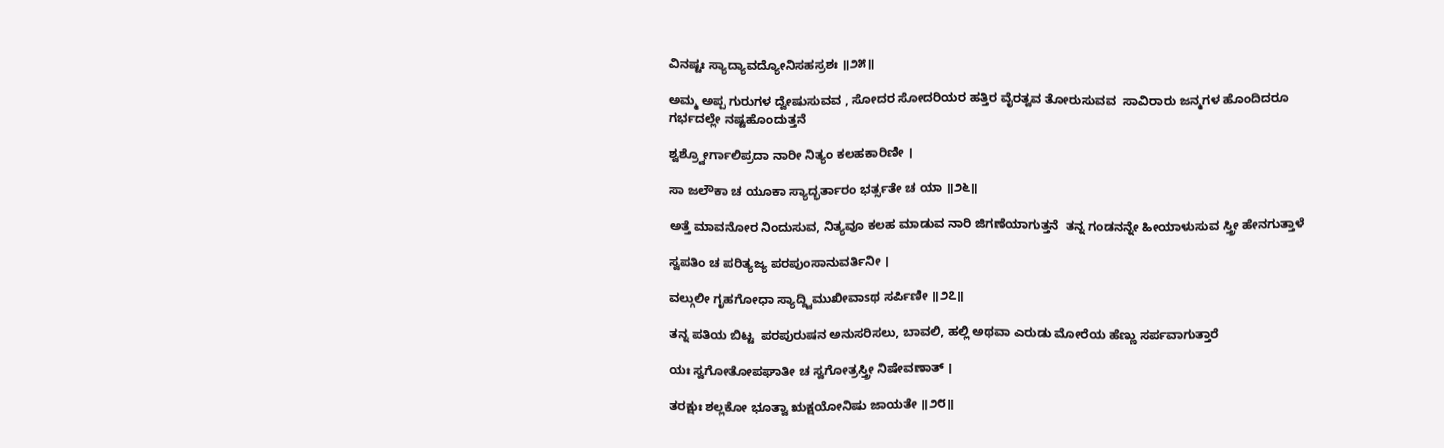ವಿನಷ್ಟಃ ಸ್ಯಾದ್ಯಾವದ್ಯೋನಿಸಹಸ್ರಶಃ ॥೨೫॥

ಅಮ್ಮ ಅಪ್ಪ ಗುರುಗಳ ದ್ವೇಷುಸುವವ , ಸೋದರ ಸೋದರಿಯರ ಹತ್ತಿರ ವೈರತ್ವವ ತೋರುಸುವವ  ಸಾವಿರಾರು ಜನ್ಮಗಳ ಹೊಂದಿದರೂ ಗರ್ಭದಲ್ಲೇ ನಷ್ಟಹೊಂದುತ್ತನೆ

ಶ್ವಶ್ರ್ವೋರ್ಗಾಲಿಪ್ರದಾ ನಾರೀ ನಿತ್ಯಂ ಕಲಹಕಾರಿಣೀ ।

ಸಾ ಜಲೌಕಾ ಚ ಯೂಕಾ ಸ್ಯಾದ್ಭರ್ತಾರಂ ಭರ್ತ್ಸತೇ ಚ ಯಾ ॥೨೬॥

ಅತ್ತೆ ಮಾವನೋರ ನಿಂದುಸುವ, ನಿತ್ಯವೂ ಕಲಹ ಮಾಡುವ ನಾರಿ ಜಿಗಣೆಯಾಗುತ್ತನೆ  ತನ್ನ ಗಂಡನನ್ನೇ ಹೀಯಾಳುಸುವ ಸ್ತ್ರೀ ಹೇನಗುತ್ತಾಳೆ

ಸ್ವಪತಿಂ ಚ ಪರಿತ್ಯಜ್ಯ ಪರಪುಂಸಾನುವರ್ತಿನೀ ।

ವಲ್ಗುಲೀ ಗೃಹಗೋಧಾ ಸ್ಯಾದ್ದ್ವಿಮುಖೀವಾsಥ ಸರ್ಪಿಣೀ ॥೨೭॥

ತನ್ನ ಪತಿಯ ಬಿಟ್ಟ  ಪರಪುರುಷನ ಅನುಸರಿಸಲು, ಬಾವಲಿ, ಹಲ್ಲಿ ಅಥವಾ ಎರುಡು ಮೋರೆಯ ಹೆಣ್ಣು ಸರ್ಪವಾಗುತ್ತಾರೆ

ಯಃ ಸ್ವಗೋತೋಪಘಾತೀ ಚ ಸ್ವಗೋತ್ರಸ್ತ್ರೀ ನಿಷೇವಣಾತ್ ।

ತರಕ್ಷುಃ ಶಲ್ಲಕೋ ಭೂತ್ವಾ ಋಕ್ಷಯೋನಿಷು ಜಾಯತೇ ॥೨೮॥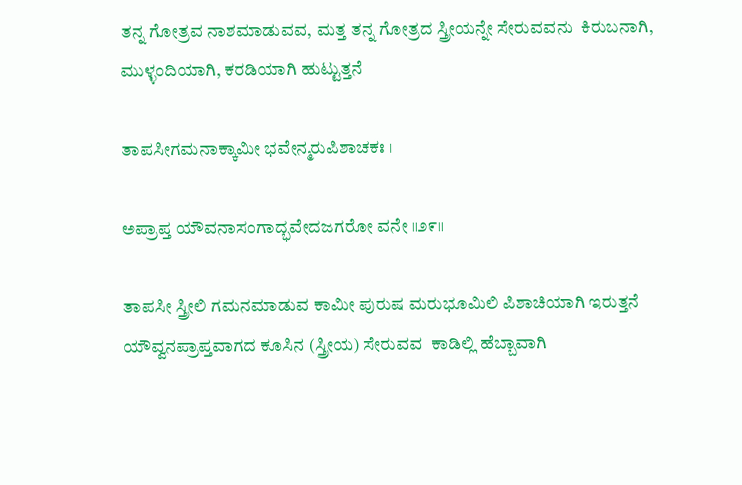ತನ್ನ ಗೋತ್ರವ ನಾಶಮಾಡುವವ, ಮತ್ತ ತನ್ನ ಗೋತ್ರದ ಸ್ತ್ರೀಯನ್ನೇ ಸೇರುವವನು  ಕಿರುಬನಾಗಿ, ಮುಳ್ಳಂದಿಯಾಗಿ, ಕರಡಿಯಾಗಿ ಹುಟ್ಟುತ್ತನೆ

ತಾಪಸೀಗಮನಾಕ್ಕಾಮೀ ಭವೇನ್ಮರುಪಿಶಾಚಕಃ ।

ಅಪ್ರಾಪ್ತ ಯೌವನಾಸಂಗಾದ್ಭವೇದಜಗರೋ ವನೇ ॥೨೯॥

ತಾಪಸೀ ಸ್ತ್ರೀಲಿ ಗಮನಮಾಡುವ ಕಾಮೀ ಪುರುಷ ಮರುಭೂಮಿಲಿ ಪಿಶಾಚಿಯಾಗಿ ಇರುತ್ತನೆ ಯೌವ್ವನಪ್ರಾಪ್ತವಾಗದ ಕೂಸಿನ (ಸ್ತ್ರೀಯ) ಸೇರುವವ  ಕಾಡಿಲ್ಲಿ ಹೆಬ್ಬಾವಾಗಿ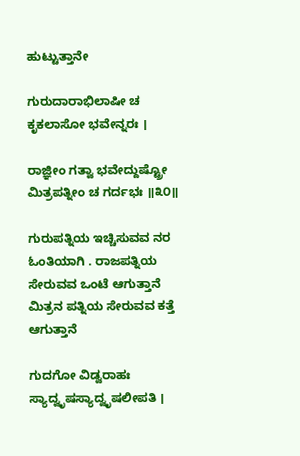ಹುಟ್ಟುತ್ತಾನೇ

ಗುರುದಾರಾಭಿಲಾಷೀ ಚ ಕೃಕಲಾಸೋ ಭವೇನ್ನರಃ ।

ರಾಜ್ಞೀಂ ಗತ್ವಾ ಭವೇದ್ದುಷ್ಟ್ರೋ ಮಿತ್ರಪತ್ನೀಂ ಚ ಗರ್ದಭಃ ॥೩೦॥

ಗುರುಪತ್ನಿಯ ಇಚ್ಚಿಸುವವ ನರ ಓಂತಿಯಾಗಿ . ರಾಜಪತ್ನಿಯ ಸೇರುವವ ಒಂಟೆ ಆಗುತ್ತಾನೆ  ಮಿತ್ರನ ಪತ್ನಿಯ ಸೇರುವವ ಕತ್ತೆ ಆಗುತ್ತಾನೆ

ಗುದಗೋ ವಿಡ್ವರಾಹಃ ಸ್ಯಾದ್ವೃಷಸ್ಯಾದ್ವೃಷಲೀಪತಿ ।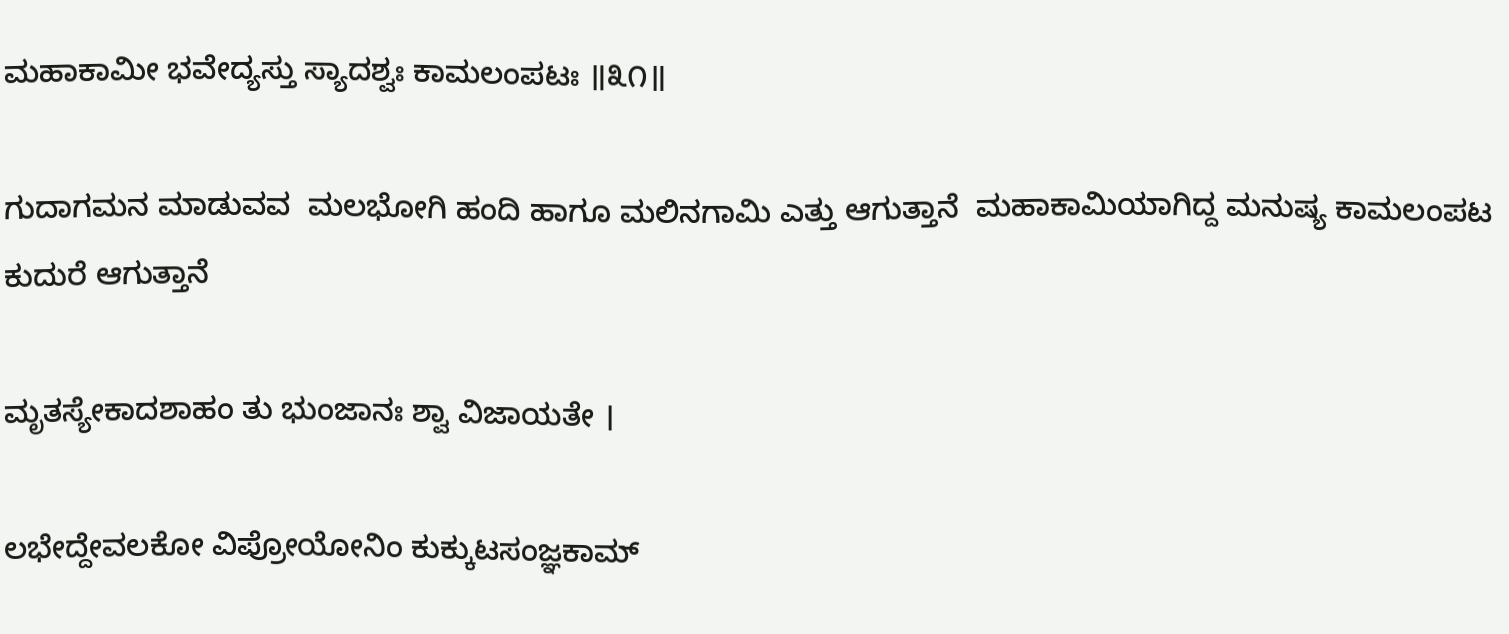ಮಹಾಕಾಮೀ ಭವೇದ್ಯಸ್ತು ಸ್ಯಾದಶ್ವಃ ಕಾಮಲಂಪಟಃ ॥೩೧॥

ಗುದಾಗಮನ ಮಾಡುವವ  ಮಲಭೋಗಿ ಹಂದಿ ಹಾಗೂ ಮಲಿನಗಾಮಿ ಎತ್ತು ಆಗುತ್ತಾನೆ  ಮಹಾಕಾಮಿಯಾಗಿದ್ದ ಮನುಷ್ಯ ಕಾಮಲಂಪಟ ಕುದುರೆ ಆಗುತ್ತಾನೆ

ಮೃತಸ್ಯೇಕಾದಶಾಹಂ ತು ಭುಂಜಾನಃ ಶ್ವಾ ವಿಜಾಯತೇ ।

ಲಭೇದ್ದೇವಲಕೋ ವಿಪ್ರೋಯೋನಿಂ ಕುಕ್ಕುಟಸಂಜ್ಞಕಾಮ್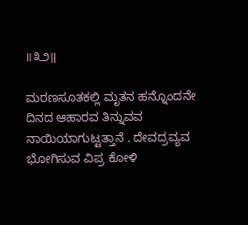॥೩೨॥

ಮರಣಸೂತಕಲ್ಲಿ ಮೃತನ ಹನ್ನೊಂದನೇ ದಿನದ ಆಹಾರವ ತಿನ್ನುವವ  ನಾಯಿಯಾಗುಟ್ಟತ್ತಾನೆ . ದೇವದ್ರವ್ಯವ ಭೋಗಿಸುವ ವಿಪ್ರ ಕೋಳಿ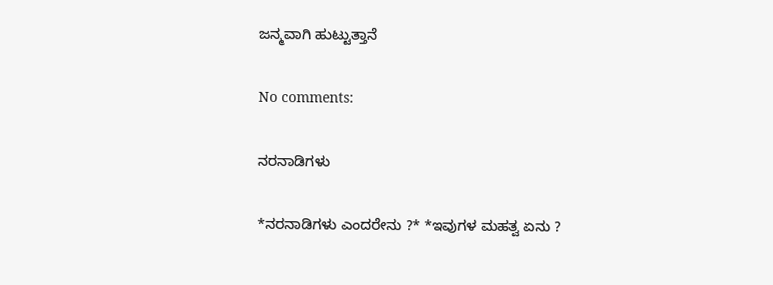ಜನ್ಮವಾಗಿ ಹುಟ್ಟುತ್ತಾನೆ

No comments:

ನರನಾಡಿಗಳು

*ನರನಾಡಿಗಳು ಎಂದರೇನು ?* *ಇವುಗಳ ಮಹತ್ವ ಏನು ?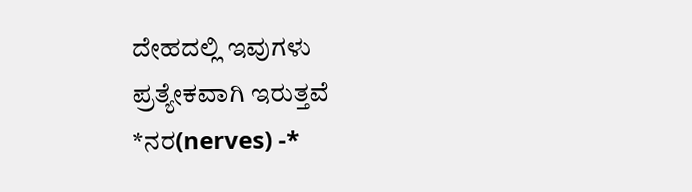ದೇಹದಲ್ಲಿ ಇವುಗಳು ಪ್ರತ್ಯೇಕವಾಗಿ ಇರುತ್ತವೆ  *ನರ(nerves) -*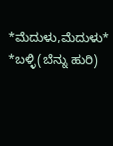*ಮೆದುಳು,ಮೆದುಳು* *ಬಳ್ಳಿ(ಬೆನ್ನು ಹುರಿ)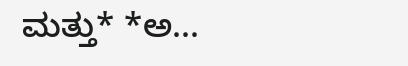ಮತ್ತು* *ಅ...